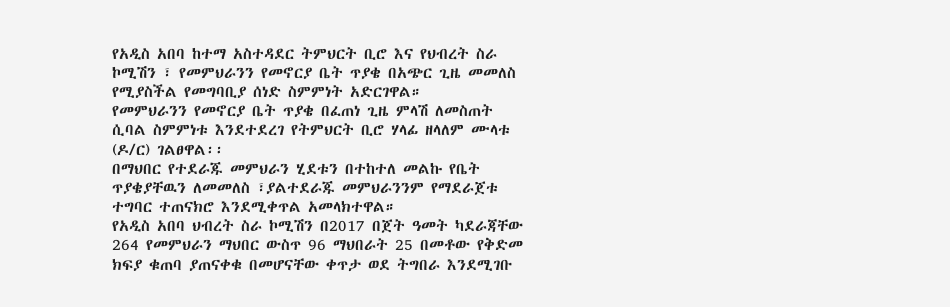የአዲስ አበባ ከተማ አስተዳደር ትምህርት ቢሮ እና የህብረት ስራ ኮሚሽን ፣ የመምህራንን የመኖርያ ቤት ጥያቄ በአጭር ጊዜ መመለስ የሚያስችል የመግባቢያ ሰነድ ስምምነት አድርገዋል።
የመምህራንን የመኖርያ ቤት ጥያቄ በፈጠነ ጊዜ ምላሽ ለመስጠት ሲባል ስምምነቱ እንደተደረገ የትምህርት ቢሮ ሃላፊ ዘላለም ሙላቱ (ዶ/ር) ገልፀዋል፡፡
በማህበር የተደራጁ መምህራን ሂደቱን በተከተለ መልኩ የቤት ጥያቄያቸዉን ለመመለስ ፣ያልተደራጁ መምህራንንም የማደራጀቱ ተግባር ተጠናክሮ እንደሚቀጥል አመላክተዋል።
የአዲስ አበባ ህብረት ስራ ኮሚሽን በ2017 በጀት ዓመት ካደራጃቸው 264 የመምህራን ማህበር ውስጥ 96 ማህበራት 25 በመቶው የቅድመ ክፍያ ቁጠባ ያጠናቀቁ በመሆናቸው ቀጥታ ወደ ትግበራ እንደሚገቡ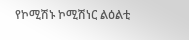የኮሚሽኑ ኮሚሽነር ልዕልቲ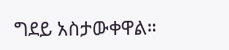ግደይ አስታውቀዋል።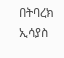በትባረክ ኢሳያስ